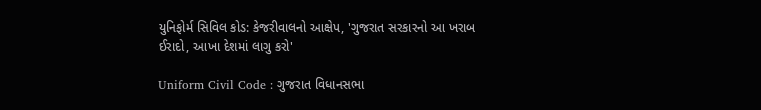યુનિફોર્મ સિવિલ કોડ: કેજરીવાલનો આક્ષેપ, 'ગુજરાત સરકારનો આ ખરાબ ઈરાદો, આખા દેશમાં લાગુ કરો'

Uniform Civil Code : ગુજરાત વિધાનસભા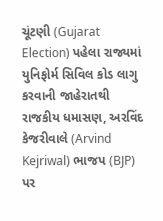ચૂંટણી (Gujarat Election) પહેલા રાજ્યમાં યુનિફોર્મ સિવિલ કોડ લાગુ કરવાની જાહેરાતથી રાજકીય ધમાસણ, અરવિંદ કેજરીવાલે (Arvind Kejriwal) ભાજપ (BJP) પર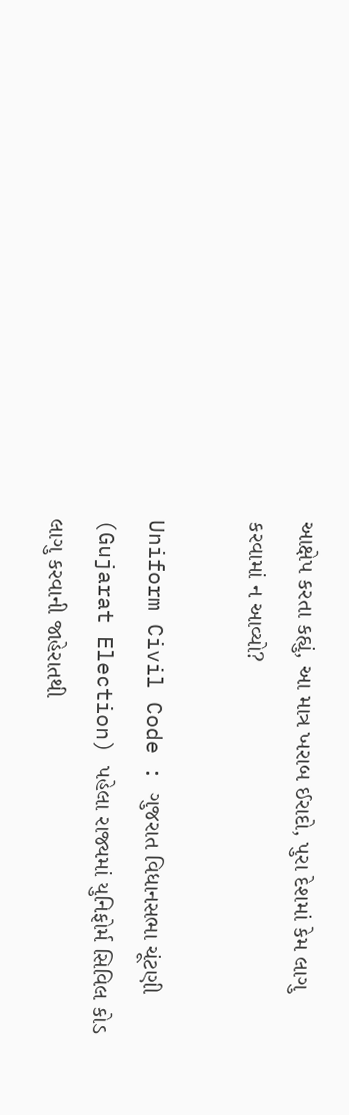આક્ષેપ કરતા કહ્યું, આ માત્ર ખરાબ ઈરાદો, પુરા દેશમાં કેમ લાગુ કરવામાં ન આવ્યો?

Uniform Civil Code : ગુજરાત વિધાનસભા ચૂંટણી (Gujarat Election) પહેલા રાજ્યમાં યુનિફોર્મ સિવિલ કોડ લાગુ કરવાની જાહેરાતથી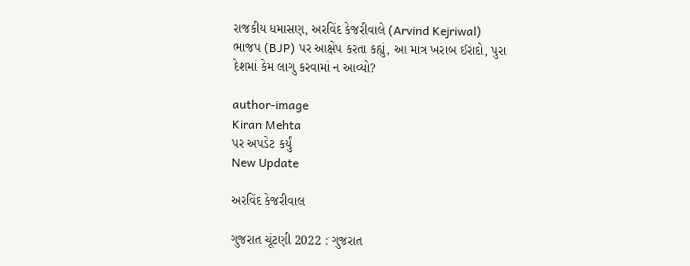રાજકીય ધમાસણ, અરવિંદ કેજરીવાલે (Arvind Kejriwal) ભાજપ (BJP) પર આક્ષેપ કરતા કહ્યું, આ માત્ર ખરાબ ઈરાદો, પુરા દેશમાં કેમ લાગુ કરવામાં ન આવ્યો?

author-image
Kiran Mehta
પર અપડેટ કર્યું
New Update

અરવિંદ કેજરીવાલ

ગુજરાત ચૂંટણી 2022 : ગુજરાત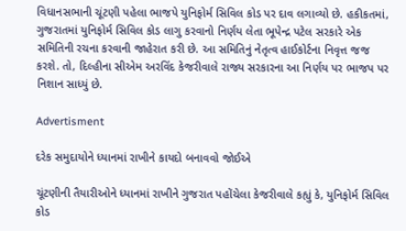વિધાનસભાની ચૂંટણી પહેલા ભાજપે યુનિફોર્મ સિવિલ કોડ પર દાવ લગાવ્યો છે. હકીકતમાં, ગુજરાતમાં યુનિફોર્મ સિવિલ કોડ લાગુ કરવાનો નિર્ણય લેતા ભૂપેન્દ્ર પટેલ સરકારે એક સમિતિની રચના કરવાની જાહેરાત કરી છે. આ સમિતિનું નેતૃત્વ હાઈકોર્ટના નિવૃત્ત જજ કરશે. તો, દિલ્હીના સીએમ અરવિંદ કેજરીવાલે રાજ્ય સરકારના આ નિર્ણય પર ભાજપ પર નિશાન સાધ્યું છે.

Advertisment

દરેક સમુદાયોને ધ્યાનમાં રાખીને કાયદો બનાવવો જોઈએ

ચૂંટણીની તૈયારીઓને ધ્યાનમાં રાખીને ગુજરાત પહોંચેલા કેજરીવાલે કહ્યું કે, યુનિફોર્મ સિવિલ કોડ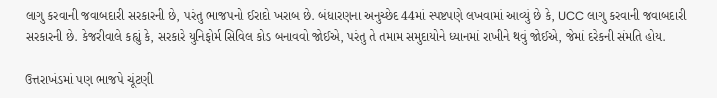લાગુ કરવાની જવાબદારી સરકારની છે, પરંતુ ભાજપનો ઈરાદો ખરાબ છે. બંધારણના અનુચ્છેદ 44માં સ્પષ્ટપણે લખવામાં આવ્યું છે કે, UCC લાગુ કરવાની જવાબદારી સરકારની છે. કેજરીવાલે કહ્યું કે, સરકારે યુનિફોર્મ સિવિલ કોડ બનાવવો જોઈએ, પરંતુ તે તમામ સમુદાયોને ધ્યાનમાં રાખીને થવું જોઈએ, જેમાં દરેકની સંમતિ હોય.

ઉત્તરાખંડમાં પણ ભાજપે ચૂંટણી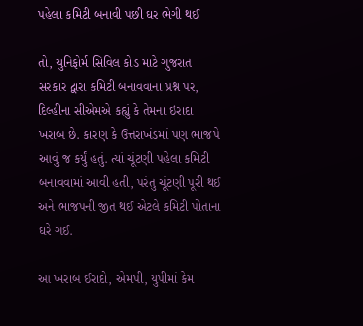પહેલા કમિટી બનાવી પછી ઘર ભેગી થઈ

તો, યુનિફોર્મ સિવિલ કોડ માટે ગુજરાત સરકાર દ્વારા કમિટી બનાવવાના પ્રશ્ન પર, દિલ્હીના સીએમએ કહ્યું કે તેમના ઇરાદા ખરાબ છે. કારણ કે ઉત્તરાખંડમાં પણ ભાજપે આવું જ કર્યું હતું. ત્યાં ચૂંટણી પહેલા કમિટી બનાવવામાં આવી હતી, પરંતુ ચૂંટણી પૂરી થઈ અને ભાજપની જીત થઈ એટલે કમિટી પોતાના ઘરે ગઈ.

આ ખરાબ ઈરાદો, એમપી, યુપીમાં કેમ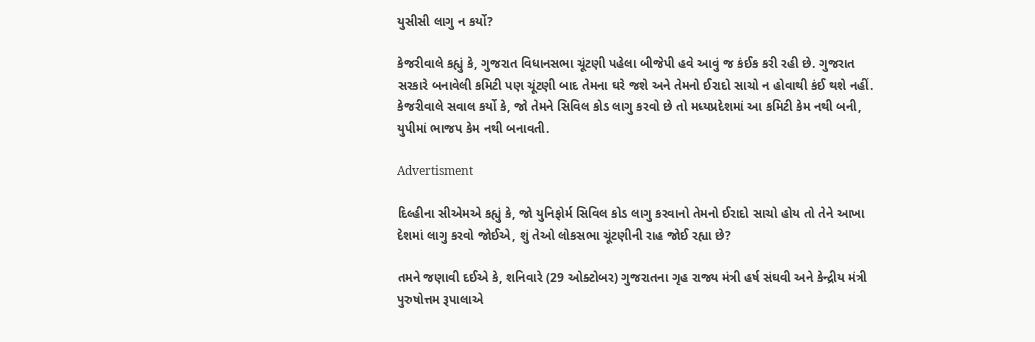યુસીસી લાગુ ન કર્યો?

કેજરીવાલે કહ્યું કે, ગુજરાત વિધાનસભા ચૂંટણી પહેલા બીજેપી હવે આવું જ કંઈક કરી રહી છે. ગુજરાત સરકારે બનાવેલી કમિટી પણ ચૂંટણી બાદ તેમના ઘરે જશે અને તેમનો ઈરાદો સાચો ન હોવાથી કંઈ થશે નહીં. કેજરીવાલે સવાલ કર્યો કે, જો તેમને સિવિલ કોડ લાગુ કરવો છે તો મધ્યપ્રદેશમાં આ કમિટી કેમ નથી બની, યુપીમાં ભાજપ કેમ નથી બનાવતી.

Advertisment

દિલ્હીના સીએમએ કહ્યું કે, જો યુનિફોર્મ સિવિલ કોડ લાગુ કરવાનો તેમનો ઈરાદો સાચો હોય તો તેને આખા દેશમાં લાગુ કરવો જોઈએ, શું તેઓ લોકસભા ચૂંટણીની રાહ જોઈ રહ્યા છે?

તમને જણાવી દઈએ કે, શનિવારે (29 ઓક્ટોબર) ગુજરાતના ગૃહ રાજ્ય મંત્રી હર્ષ સંઘવી અને કેન્દ્રીય મંત્રી પુરુષોત્તમ રૂપાલાએ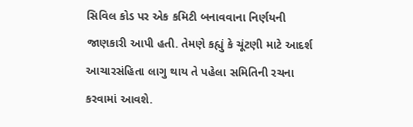સિવિલ કોડ પર એક કમિટી બનાવવાના નિર્ણયની જાણકારી આપી હતી. તેમણે કહ્યું કે ચૂંટણી માટે આદર્શ આચારસંહિતા લાગુ થાય તે પહેલા સમિતિની રચના કરવામાં આવશે.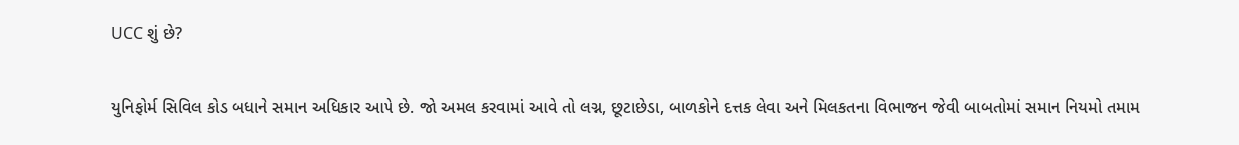UCC શું છે?

યુનિફોર્મ સિવિલ કોડ બધાને સમાન અધિકાર આપે છે. જો અમલ કરવામાં આવે તો લગ્ન, છૂટાછેડા, બાળકોને દત્તક લેવા અને મિલકતના વિભાજન જેવી બાબતોમાં સમાન નિયમો તમામ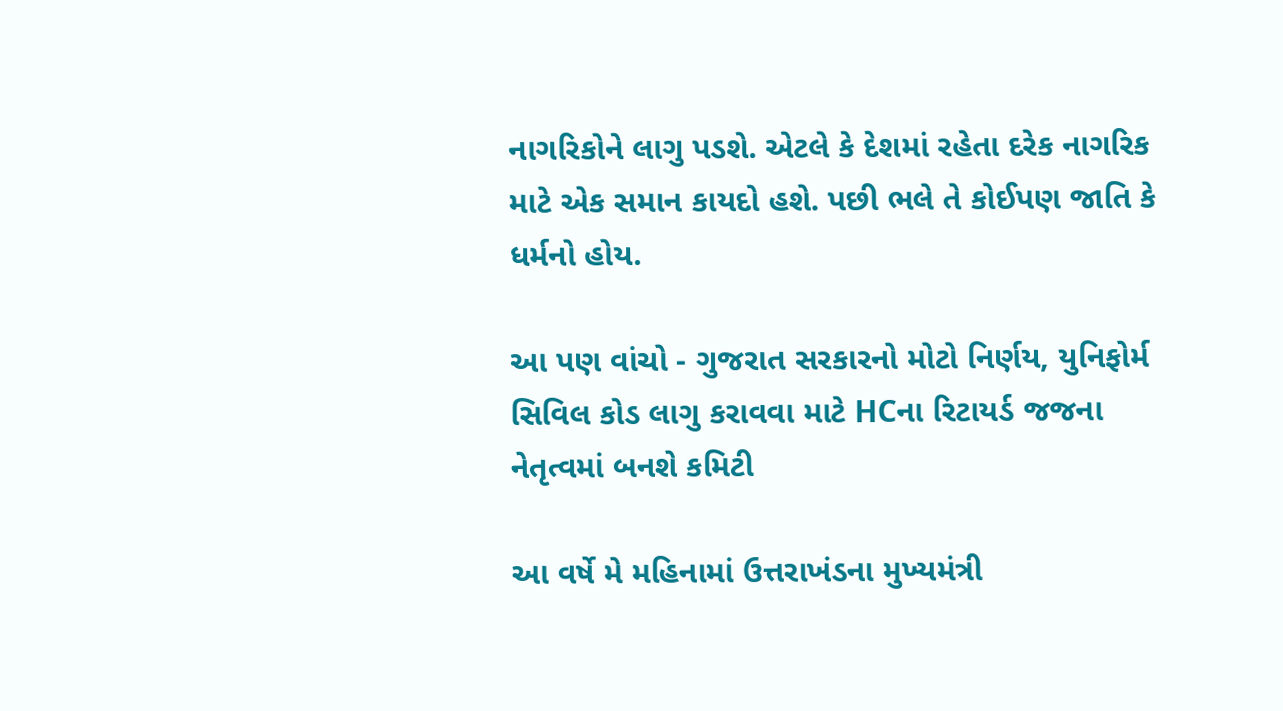નાગરિકોને લાગુ પડશે. એટલે કે દેશમાં રહેતા દરેક નાગરિક માટે એક સમાન કાયદો હશે. પછી ભલે તે કોઈપણ જાતિ કે ધર્મનો હોય.

આ પણ વાંચો - ગુજરાત સરકારનો મોટો નિર્ણય, યુનિફોર્મ સિવિલ કોડ લાગુ કરાવવા માટે HCના રિટાયર્ડ જજના નેતૃત્વમાં બનશે કમિટી

આ વર્ષે મે મહિનામાં ઉત્તરાખંડના મુખ્યમંત્રી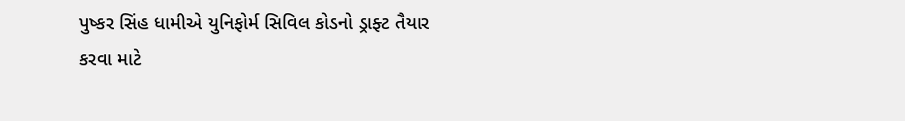પુષ્કર સિંહ ધામીએ યુનિફોર્મ સિવિલ કોડનો ડ્રાફ્ટ તૈયાર કરવા માટે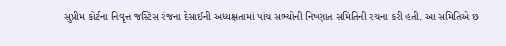સુપ્રીમ કોર્ટના નિવૃત્ત જસ્ટિસ રંજના દેસાઈની અધ્યક્ષતામાં પાંચ સભ્યોની નિષ્ણાત સમિતિની રચના કરી હતી. આ સમિતિએ છ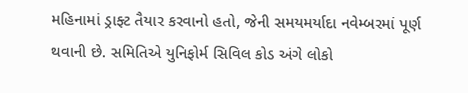મહિનામાં ડ્રાફ્ટ તૈયાર કરવાનો હતો, જેની સમયમર્યાદા નવેમ્બરમાં પૂર્ણ થવાની છે. સમિતિએ યુનિફોર્મ સિવિલ કોડ અંગે લોકો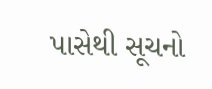પાસેથી સૂચનો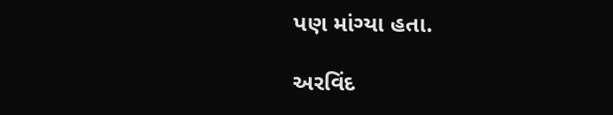પણ માંગ્યા હતા.

અરવિંદ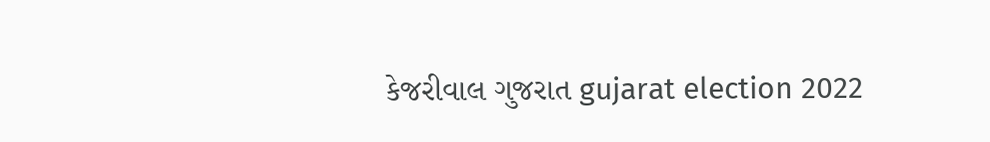કેજરીવાલ ગુજરાત gujarat election 2022